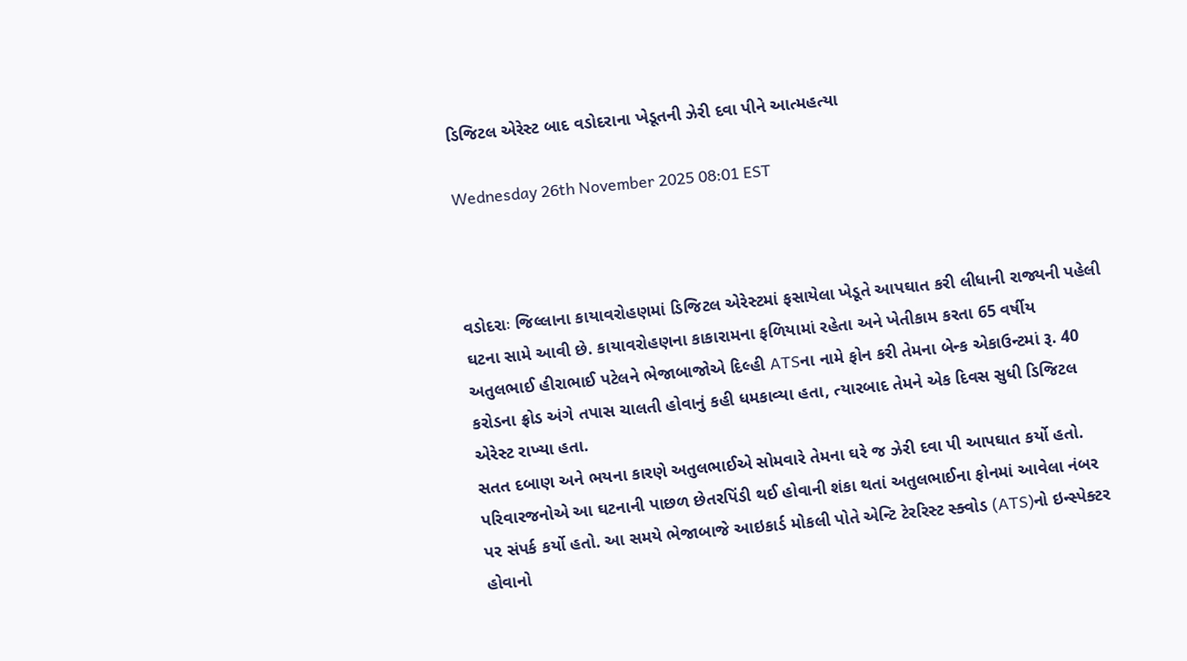ડિજિટલ એરેસ્ટ બાદ વડોદરાના ખેડૂતની ઝેરી દવા પીને આત્મહત્યા

Wednesday 26th November 2025 08:01 EST



વડોદરાઃ જિલ્લાના કાયાવરોહણમાં ડિજિટલ એરેસ્ટમાં ફસાયેલા ખેડૂતે આપઘાત કરી લીધાની રાજ્યની પહેલી ઘટના સામે આવી છે. કાયાવરોહણના કાકારામના ફળિયામાં રહેતા અને ખેતીકામ કરતા 65 વર્ષીય અતુલભાઈ હીરાભાઈ પટેલને ભેજાબાજોએ દિલ્હી ATSના નામે ફોન કરી તેમના બેન્ક એકાઉન્ટમાં રૂ. 40 કરોડના ફ્રોડ અંગે તપાસ ચાલતી હોવાનું કહી ધમકાવ્યા હતા, ત્યારબાદ તેમને એક દિવસ સુધી ડિજિટલ એરેસ્ટ રાખ્યા હતા.
સતત દબાણ અને ભયના કારણે અતુલભાઈએ સોમવારે તેમના ઘરે જ ઝેરી દવા પી આપઘાત કર્યો હતો. પરિવારજનોએ આ ઘટનાની પાછળ છેતરપિંડી થઈ હોવાની શંકા થતાં અતુલભાઈના ફોનમાં આવેલા નંબર પર સંપર્ક કર્યો હતો. આ સમયે ભેજાબાજે આઇકાર્ડ મોકલી પોતે એન્ટિ ટેરરિસ્ટ સ્ક્વોડ (ATS)નો ઇન્સ્પેક્ટર હોવાનો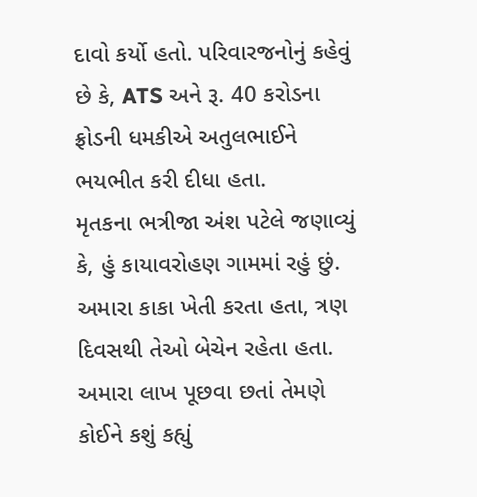દાવો કર્યો હતો. પરિવારજનોનું કહેવું છે કે, ATS અને રૂ. 40 કરોડના ફ્રોડની ધમકીએ અતુલભાઈને ભયભીત કરી દીધા હતા.
મૃતકના ભત્રીજા અંશ પટેલે જણાવ્યું કે, હું કાયાવરોહણ ગામમાં રહું છું. અમારા કાકા ખેતી કરતા હતા, ત્રણ દિવસથી તેઓ બેચેન રહેતા હતા. અમારા લાખ પૂછવા છતાં તેમણે કોઈને કશું કહ્યું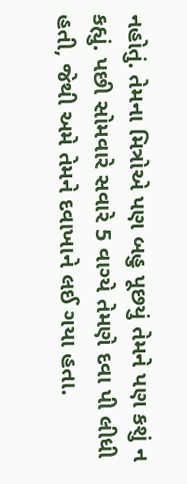નહોતું. તેમના મિત્રોએ પણ બહુ પૂછયું તેમને પણ કશું ન કહ્યું. પછી સોમવારે સવારે 5 વાગ્યે તેમણે દવા પી લીધી હતી, જેથી અમે તેમને દવાખાને લઈ ગયા હતા.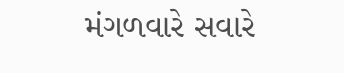મંગળવારે સવારે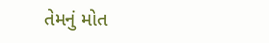તેમનું મોત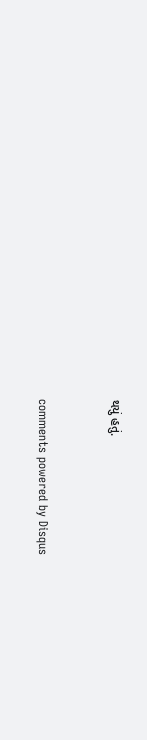થયું હતું.


comments powered by Disqus